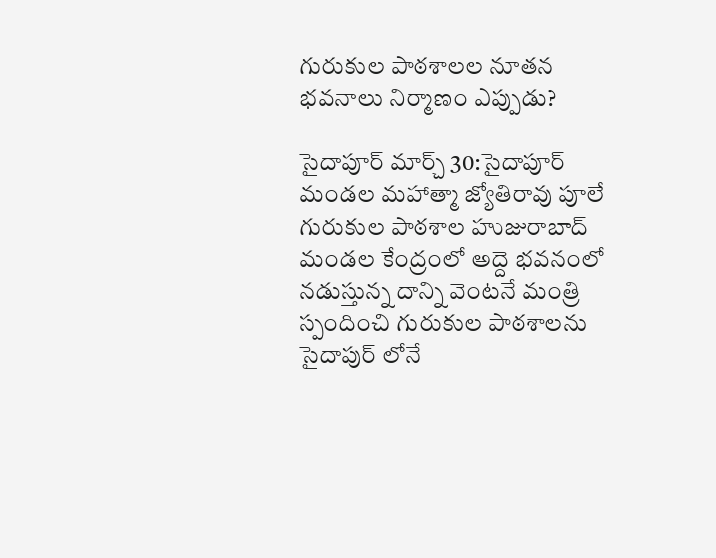గురుకుల పాఠశాలల నూతన భవనాలు నిర్మాణం ఎప్పుడు?

సైదాపూర్ మార్చ్ 30:సైదాపూర్ మండల మహాత్మా జ్యోతిరావు పూలే గురుకుల పాఠశాల హుజురాబాద్ మండల కేంద్రంలో అద్దె భవనంలో నడుస్తున్న దాన్ని వెంటనే మంత్రి స్పందించి గురుకుల పాఠశాలను సైదాపుర్ లోనే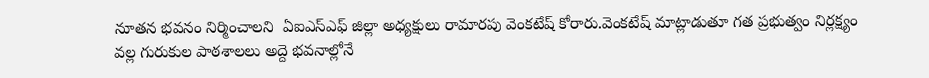నూతన భవనం నిర్మించాలని  ఏఐఎస్ఎఫ్ జిల్లా అధ్యక్షులు రామారపు వెంకటేష్ కోరారు.వెంకటేష్ మాట్లాడుతూ గత ప్రభుత్వం నిర్లక్ష్యం వల్ల గురుకుల పాఠశాలలు అద్దె భవనాల్లోనే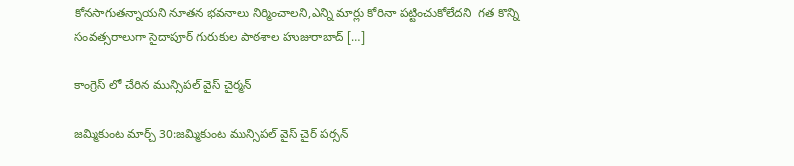కోనసాగుతన్నాయని నూతన భవనాలు నిర్మించాలని,ఎన్ని మార్లు కోరినా పట్టించుకోలేదని  గత కొన్ని సంవత్సరాలుగా సైదాపూర్ గురుకుల పాఠశాల హుజురాబాద్ […]

కాంగ్రెస్ లో చేరిన మున్సిపల్ వైస్ చైర్మన్

జమ్మికుంట మార్చ్ 30:జమ్మికుంట మున్సిపల్ వైస్ చైర్ పర్సన్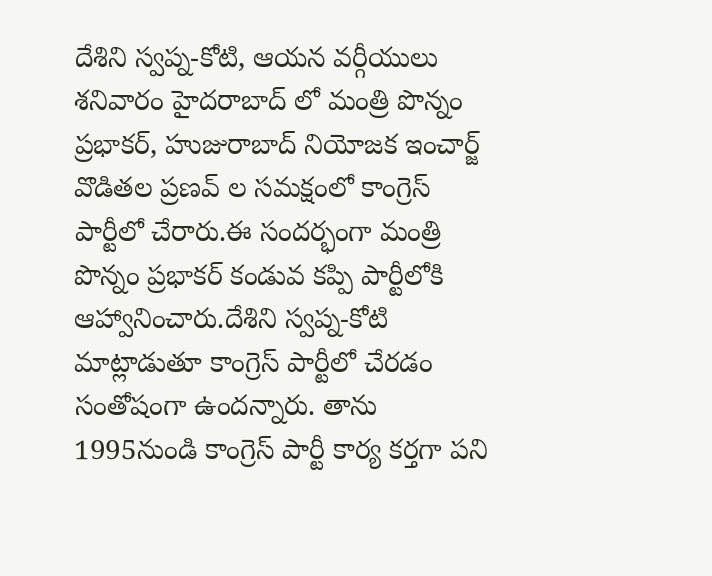దేశిని స్వప్న-కోటి, ఆయన వర్గీయులు శనివారం హైదరాబాద్ లో మంత్రి పొన్నం ప్రభాకర్, హుజురాబాద్ నియోజక ఇంచార్జ్ వొడితల ప్రణవ్ ల సమక్షంలో కాంగ్రెస్ పార్టీలో చేరారు.ఈ సందర్భంగా మంత్రి పొన్నం ప్రభాకర్ కండువ కప్పి పార్టీలోకి ఆహ్వానించారు.దేశిని స్వప్న-కోటి మాట్లాడుతూ కాంగ్రెస్ పార్టీలో చేరడం సంతోషంగా ఉందన్నారు. తాను 1995నుండి కాంగ్రెస్ పార్టీ కార్య కర్తగా పని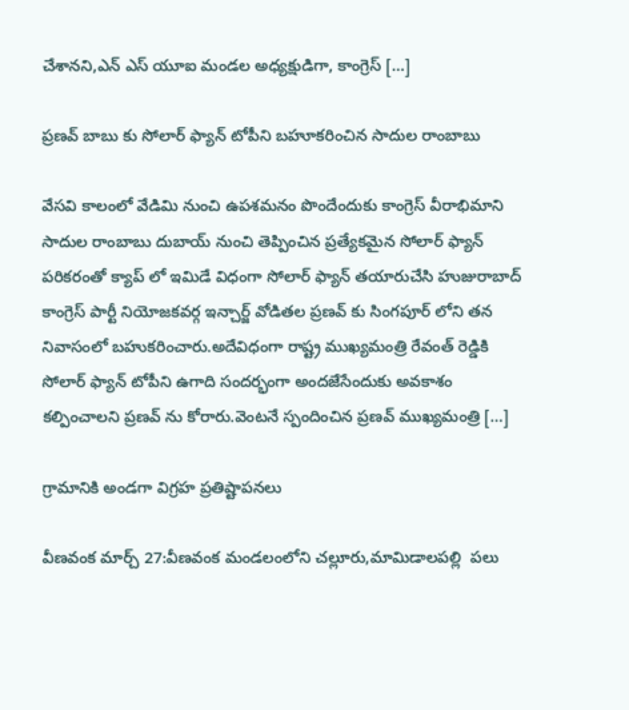చేశానని,ఎన్ ఎస్ యూఐ మండల అధ్యక్షుడిగా, కాంగ్రెస్ […]

ప్రణవ్ బాబు కు సోలార్ ఫ్యాన్ టోపీని బహూకరించిన సాదుల రాంబాబు

వేసవి కాలంలో వేడిమి నుంచి ఉపశమనం పొందేందుకు కాంగ్రెస్ వీరాభిమాని సాదుల రాంబాబు దుబాయ్ నుంచి తెప్పించిన ప్రత్యేకమైన సోలార్ ఫ్యాన్  పరికరంతో క్యాప్ లో ఇమిడే విధంగా సోలార్ ఫ్యాన్ తయారుచేసి హుజురాబాద్ కాంగ్రెస్ పార్టీ నియోజకవర్గ ఇన్చార్జ్ వోడితల ప్రణవ్ కు సింగపూర్ లోని తన నివాసంలో బహుకరించారు.అదేవిధంగా రాష్ట్ర ముఖ్యమంత్రి రేవంత్ రెడ్డికి సోలార్ ఫ్యాన్ టోపీని ఉగాది సందర్భంగా అందజేసేందుకు అవకాశం కల్పించాలని ప్రణవ్ ను కోరారు.వెంటనే స్పందించిన ప్రణవ్ ముఖ్యమంత్రి […]

గ్రామానికి అండగా విగ్రహ ప్రతిష్టాపనలు

వీణవంక మార్చ్ 27:వీణవంక మండలంలోని చల్లూరు,మామిడాలపల్లి  పలు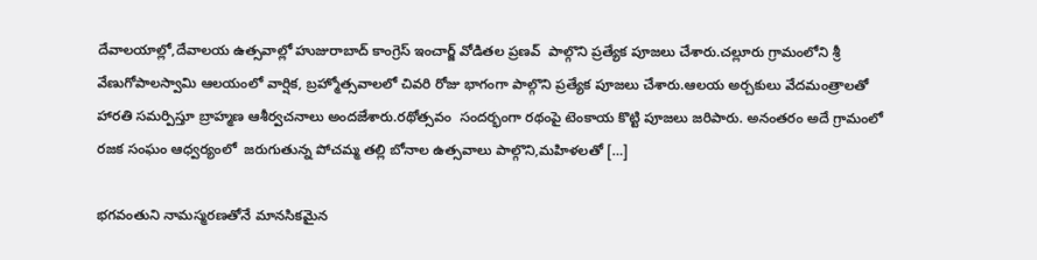దేవాలయాల్లో,దేవాలయ ఉత్సవాల్లో హుజురాబాద్ కాంగ్రెస్ ఇంచార్జ్ వోడితల ప్రణవ్  పాల్గొని ప్రత్యేక పూజలు చేశారు.చల్లూరు గ్రామంలోని శ్రీ వేణుగోపాలస్వామి ఆలయంలో వార్షిక, బ్రహ్మోత్సవాలలో చివరి రోజు భాగంగా పాల్గొని ప్రత్యేక పూజలు చేశారు.ఆలయ అర్చకులు వేదమంత్రాలతో  హారతి సమర్పిస్తూ బ్రాహ్మణ ఆశీర్వచనాలు అందజేశారు.రథోత్సవం  సందర్భంగా రథంపై టెంకాయ కొట్టి పూజలు జరిపారు. అనంతరం అదే గ్రామంలో రజక సంఘం ఆధ్వర్యంలో  జరుగుతున్న పోచమ్మ తల్లి బోనాల ఉత్సవాలు పాల్గొని,మహిళలతో […]

భగవంతుని నామస్మరణతోనే మానసికమైన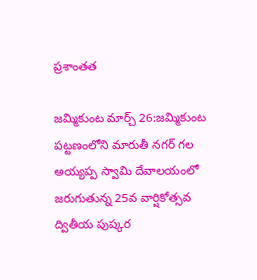ప్రశాంతత

జమ్మికుంట మార్చ్ 26:జమ్మికుంట పట్టణంలోని మారుతీ నగర్ గల అయ్యప్ప స్వామి దేవాలయంలో జరుగుతున్న 25వ వార్షికోత్సవ ద్వితీయ పుష్కర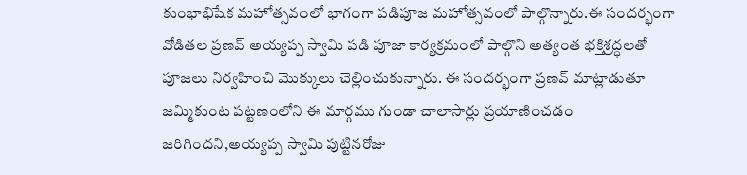కుంభాభిషేక మహోత్సవంలో భాగంగా పడిపూజ మహోత్సవంలో పాల్గొన్నారు.ఈ సందర్భంగా వోడితల ప్రణవ్ అయ్యప్ప స్వామి పడి పూజా కార్యక్రమంలో పాల్గొని అత్యంత భక్తిశ్రద్ధలతో పూజలు నిర్వహించి మొక్కులు చెల్లించుకున్నారు. ఈ సందర్భంగా ప్రణవ్ మాట్లాడుతూ జమ్మికుంట పట్టణంలోని ఈ మార్గము గుండా చాలాసార్లు ప్రయాణించడం జరిగిందని,అయ్యప్ప స్వామి పుట్టినరోజు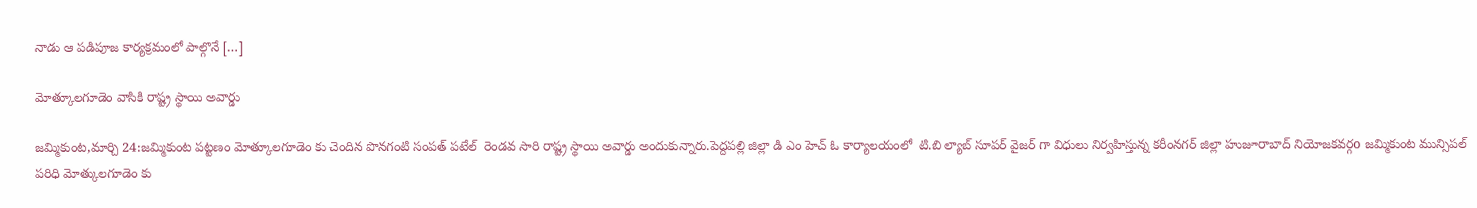నాడు ఆ పడిపూజ కార్యక్రమంలో పాల్గొనే […]

మోత్కూలగూడెం వాసికి రాష్ట్ర స్థాయి అవార్డు

జమ్మికుంట,మార్చి 24:జమ్మికుంట పట్టణం మోత్కూలగూడెం కు చెందిన పొనగంటి సంపత్ పటేల్  రెండవ సారి రాష్ట్ర స్థాయి అవార్డు అందుకున్నారు.పెద్దపల్లి జిల్లా డి ఎం హెచ్ ఓ కార్యాలయంలో  టి.బి ల్యాబ్ సూపర్ వైజర్ గా విధులు నిర్వహిస్తున్న కరీంనగర్ జిల్లా హుజూరాబాద్ నియోజకవర్గo జమ్మికుంట మున్సిపల్ పరిధి మోత్కులగూడెం కు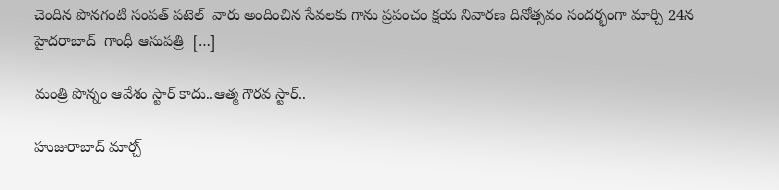చెందిన పొనగంటి సంపత్ పటెల్  వారు అందించిన సేవలకు గాను ప్రపంచం క్షయ నివారణ దినోత్సవం సందర్భంగా మార్చి 24న హైదరాబాద్  గాంధీ ఆసుపత్రి  […]

మంత్రి పొన్నం ఆవేశం స్టార్ కాదు..ఆత్మ గౌరవ స్టార్..

హుజురాబాద్ మార్చ్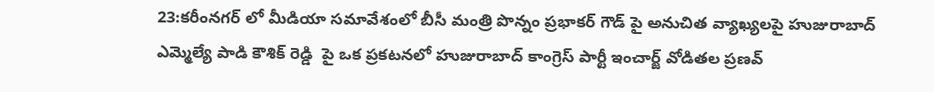23:కరీంనగర్ లో మీడియా సమావేశంలో బీసీ మంత్రి పొన్నం ప్రభాకర్ గౌడ్ పై అనుచిత వ్యాఖ్యలపై హుజురాబాద్ ఎమ్మెల్యే పాడి కౌశిక్ రెడ్డి  పై ఒక ప్రకటనలో హుజురాబాద్ కాంగ్రెస్ పార్టీ ఇంచార్జ్ వోడితల ప్రణవ్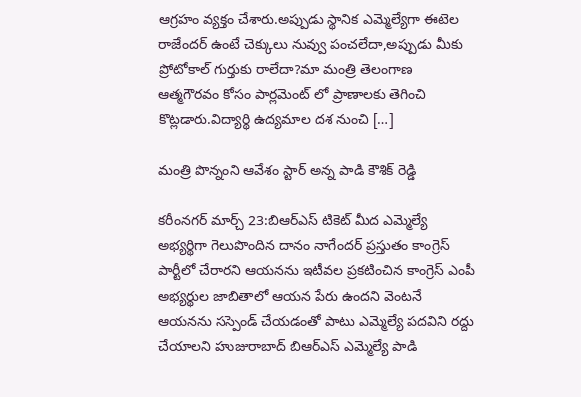ఆగ్రహం వ్యక్తం చేశారు.అప్పుడు స్థానిక ఎమ్మెల్యేగా ఈటెల రాజేందర్ ఉంటే చెక్కులు నువ్వు పంచలేదా,అప్పుడు మీకు ప్రోటోకాల్ గుర్తుకు రాలేదా?మా మంత్రి తెలంగాణ ఆత్మగౌరవం కోసం పార్లమెంట్ లో ప్రాణాలకు తెగించి కొట్లడారు.విద్యార్థి ఉద్యమాల దశ నుంచి […]

మంత్రి పొన్నంని ఆవేశం స్టార్ అన్న పాడి కౌశిక్ రెడ్డి

కరీంనగర్ మార్చ్ 23:బిఆర్ఎస్ టికెట్ మీద ఎమ్మెల్యే అభ్యర్థిగా గెలుపొందిన దానం నాగేందర్ ప్రస్తుతం కాంగ్రెస్ పార్టీలో చేరారని ఆయనను ఇటీవల ప్రకటించిన కాంగ్రెస్ ఎంపీ అభ్యర్థుల జాబితాలో ఆయన పేరు ఉందని వెంటనే ఆయనను సస్పెండ్ చేయడంతో పాటు ఎమ్మెల్యే పదవిని రద్దు చేయాలని హుజురాబాద్ బిఆర్ఎస్ ఎమ్మెల్యే పాడి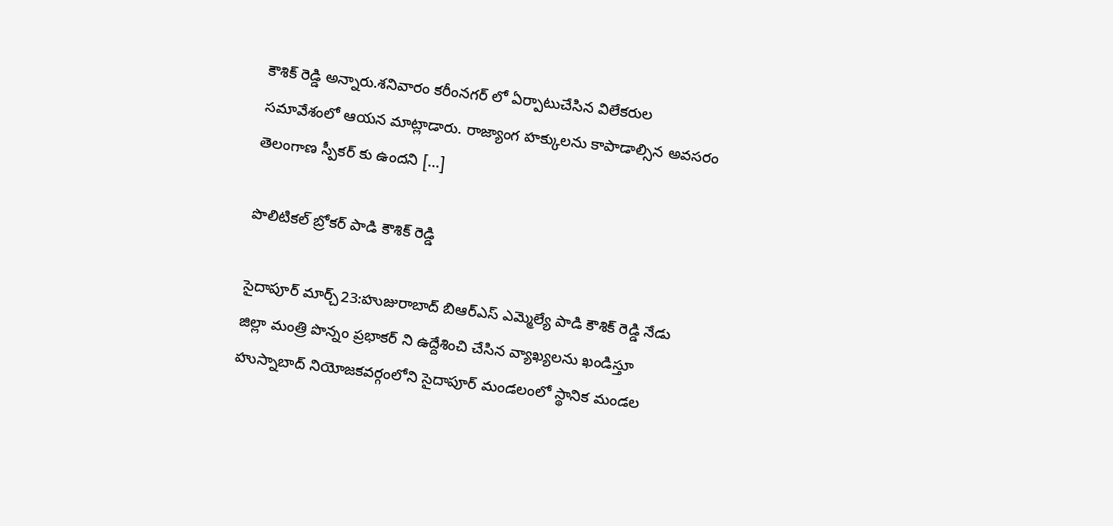కౌశిక్ రెడ్డి అన్నారు.శనివారం కరీంనగర్ లో ఏర్పాటుచేసిన విలేకరుల సమావేశంలో ఆయన మాట్లాడారు. రాజ్యాంగ హక్కులను కాపాడాల్సిన అవసరం తెలంగాణ స్పీకర్ కు ఉందని […]

పొలిటికల్ బ్రోకర్ పాడి కౌశిక్ రెడ్డి

సైదాపూర్ మార్చ్23:హుజురాబాద్ బిఆర్ఎస్ ఎమ్మెల్యే పాడి కౌశిక్ రెడ్డి నేడు జిల్లా మంత్రి పొన్నం ప్రభాకర్ ని ఉద్దేశించి చేసిన వ్యాఖ్యలను ఖండిస్తూ హుస్నాబాద్ నియోజకవర్గంలోని సైదాపూర్ మండలంలో స్థానిక మండల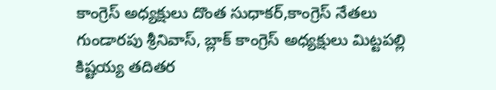కాంగ్రెస్ అధ్యక్షులు దొంత సుధాకర్,కాంగ్రెస్ నేతలు గుండారపు శ్రీనివాస్, బ్లాక్ కాంగ్రెస్ అధ్యక్షులు మిట్టపల్లి కిష్టయ్య తదితర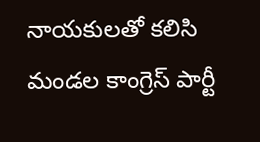నాయకులతో కలిసి మండల కాంగ్రెస్ పార్టీ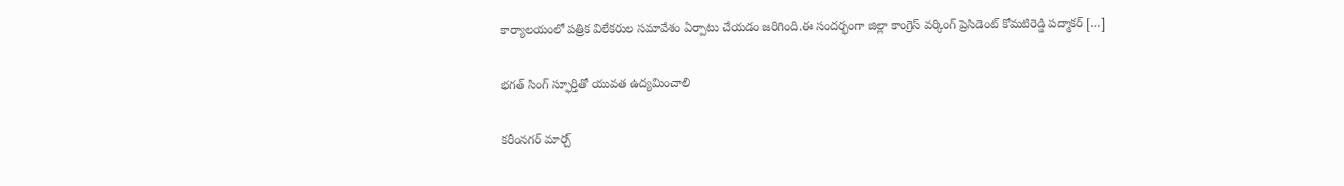కార్యాలయంలో పత్రిక విలేకరుల సమావేశం ఏర్పాటు చేయడం జరిగింది.ఈ సందర్భంగా జిల్లా కాంగ్రెస్ వర్కింగ్ ప్రెసిడెంట్ కోమటిరెడ్డి పద్మాకర్ […]

భగత్ సింగ్ స్ఫూర్తితో యువత ఉద్యమించాలి

కరీంనగర్ మార్చ్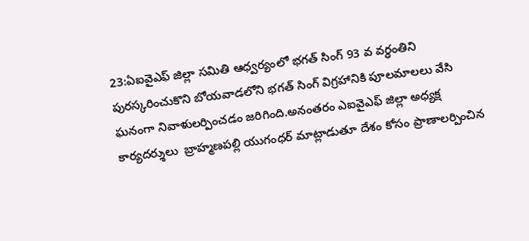23:ఏఐవైఎఫ్ జిల్లా సమితి ఆధ్వర్యంలో భగత్ సింగ్ 93 వ వర్ధంతిని పురస్కరించుకొని బోయవాడలోని భగత్ సింగ్ విగ్రహానికి పూలమాలలు వేసి ఘనంగా నివాళులర్పించడం జరిగింది.అనంతరం ఎఐవైఎఫ్ జిల్లా అధ్యక్ష కార్యదర్శులు  బ్రాహ్మణపల్లి యుగంధర్ మాట్లాడుతూ దేశం కోసం ప్రాణాలర్పించిన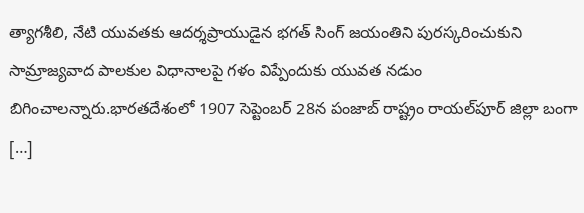త్యాగశీలి, నేటి యువతకు ఆదర్శప్రాయుడైన భగత్ సింగ్ జయంతిని పురస్కరించుకుని సామ్రాజ్యవాద పాలకుల విధానాలపై గళం విప్పేందుకు యువత నడుం బిగించాలన్నారు.భారతదేశంలో 1907 సెప్టెంబర్‌ 28న పంజాబ్‌ రాష్ట్రం రాయల్‌పూర్‌ జిల్లా బంగా […]